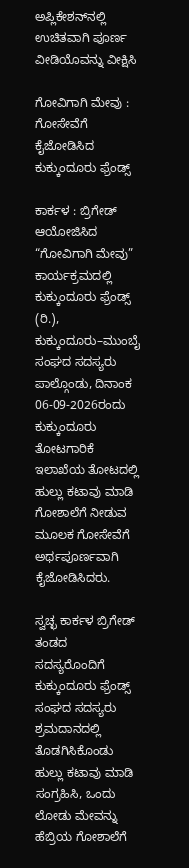ಅಪ್ಲಿಕೇಶನ್‌ನಲ್ಲಿ ಉಚಿತವಾಗಿ ಪೂರ್ಣ ವೀಡಿಯೊವನ್ನು ವೀಕ್ಷಿಸಿ

ಗೋವಿಗಾಗಿ ಮೇವು : ಗೋಸೇವೆಗೆ ಕೈಜೋಡಿಸಿದ ಕುಕ್ಕುಂದೂರು ಫ್ರೆಂಡ್ಸ್

ಕಾರ್ಕಳ : ಬ್ರಿಗೇಡ್ ಆಯೋಜಿಸಿದ “ಗೋವಿಗಾಗಿ ಮೇವು” ಕಾರ್ಯಕ್ರಮದಲ್ಲಿ ಕುಕ್ಕುಂದೂರು ಫ್ರೆಂಡ್ಸ್ (ರಿ.), ಕುಕ್ಕುಂದೂರು–ಮುಂಬೈ ಸಂಘದ ಸದಸ್ಯರು ಪಾಲ್ಗೊಂಡು, ದಿನಾಂಕ 06-09-2026ರಂದು ಕುಕ್ಕುಂದೂರು ತೋಟಗಾರಿಕೆ ಇಲಾಖೆಯ ತೋಟದಲ್ಲಿ ಹುಲ್ಲು ಕಟಾವು ಮಾಡಿ ಗೋಶಾಲೆಗೆ ನೀಡುವ ಮೂಲಕ ಗೋಸೇವೆಗೆ ಅರ್ಥಪೂರ್ಣವಾಗಿ ಕೈಜೋಡಿಸಿದರು.

ಸ್ವಚ್ಛ ಕಾರ್ಕಳ ಬ್ರಿಗೇಡ್ ತಂಡದ ಸದಸ್ಯರೊಂದಿಗೆ ಕುಕ್ಕುಂದೂರು ಫ್ರೆಂಡ್ಸ್ ಸಂಘದ ಸದಸ್ಯರು ಶ್ರಮದಾನದಲ್ಲಿ ತೊಡಗಿಸಿಕೊಂಡು ಹುಲ್ಲು ಕಟಾವು ಮಾಡಿ ಸಂಗ್ರಹಿಸಿ, ಒಂದು ಲೋಡು ಮೇವನ್ನು ಹೆಬ್ರಿಯ ಗೋಶಾಲೆಗೆ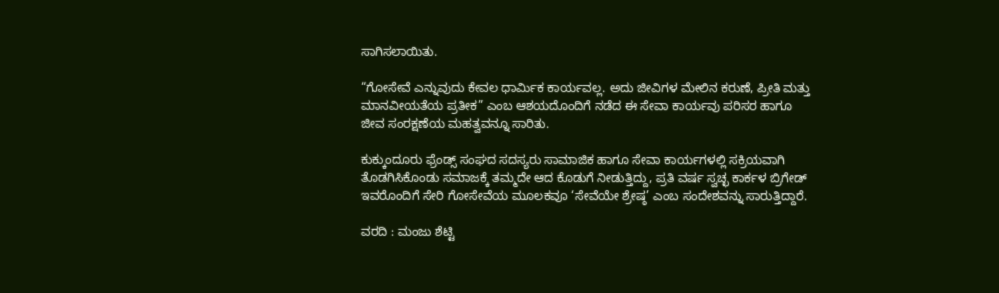ಸಾಗಿಸಲಾಯಿತು.

“ಗೋಸೇವೆ ಎನ್ನುವುದು ಕೇವಲ ಧಾರ್ಮಿಕ ಕಾರ್ಯವಲ್ಲ. ಅದು ಜೀವಿಗಳ ಮೇಲಿನ ಕರುಣೆ, ಪ್ರೀತಿ ಮತ್ತು ಮಾನವೀಯತೆಯ ಪ್ರತೀಕ” ಎಂಬ ಆಶಯದೊಂದಿಗೆ ನಡೆದ ಈ ಸೇವಾ ಕಾರ್ಯವು ಪರಿಸರ ಹಾಗೂ ಜೀವ ಸಂರಕ್ಷಣೆಯ ಮಹತ್ವವನ್ನೂ ಸಾರಿತು.

ಕುಕ್ಕುಂದೂರು ಫ್ರೆಂಡ್ಸ್ ಸಂಘದ ಸದಸ್ಯರು ಸಾಮಾಜಿಕ ಹಾಗೂ ಸೇವಾ ಕಾರ್ಯಗಳಲ್ಲಿ ಸಕ್ರಿಯವಾಗಿ ತೊಡಗಿಸಿಕೊಂಡು ಸಮಾಜಕ್ಕೆ ತಮ್ಮದೇ ಆದ ಕೊಡುಗೆ ನೀಡುತ್ತಿದ್ದು, ಪ್ರತಿ ವರ್ಷ ಸ್ವಚ್ಛ ಕಾರ್ಕಳ ಬ್ರಿಗೇಡ್ ಇವರೊಂದಿಗೆ ಸೇರಿ ಗೋಸೇವೆಯ ಮೂಲಕವೂ ‘ಸೇವೆಯೇ ಶ್ರೇಷ್ಠ’ ಎಂಬ ಸಂದೇಶವನ್ನು ಸಾರುತ್ತಿದ್ದಾರೆ.

ವರದಿ : ಮಂಜು ಶೆಟ್ಟಿ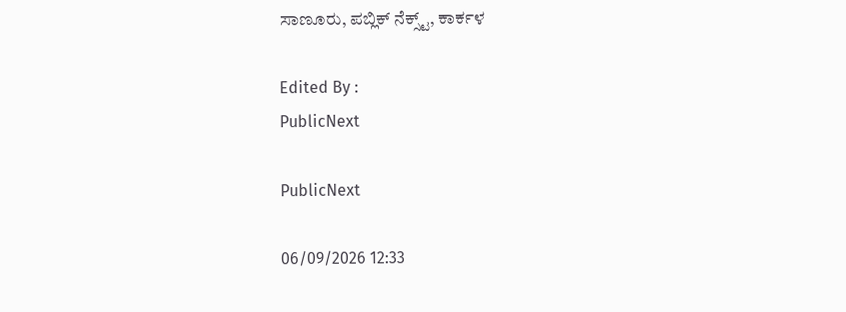ಸಾಣೂರು, ಪಬ್ಲಿಕ್ ನೆಕ್ಸ್ಟ್, ಕಾರ್ಕಳ

Edited By :
PublicNext

PublicNext

06/09/2026 12:33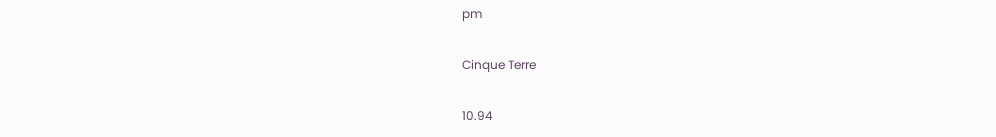pm

Cinque Terre

10.94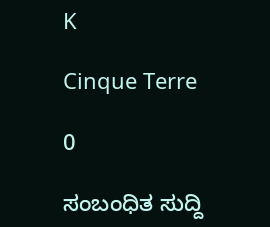K

Cinque Terre

0

ಸಂಬಂಧಿತ ಸುದ್ದಿ